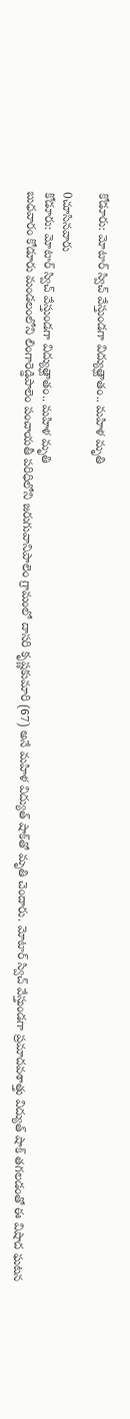కోడూరు: మోటార్ స్విచ్ వేస్తుండగా విద్యుత్ఘాతం.. మహిళ మృతి

0చూసినవారు
కోడూరు: మోటార్ స్విచ్ వేస్తుండగా విద్యుత్ఘాతం.. మహిళ మృతి
బుధవారం కోడూరు మండలంలోని లింగారెడ్డిపాలెం పంచాయతీ పరిధిలోని జరుగువానిపాలెం గ్రామంలో దాసరి కృష్ణకుమారి (67) అనే మహిళ విద్యుత్ షాక్‌తో మృతి చెందారు. మోటార్ స్విచ్ వేస్తుండగా ప్రమాదవశాత్తు విద్యుత్ షాక్ తగలడంతో ఈ విషాద ఘటన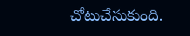చోటుచేసుకుంది.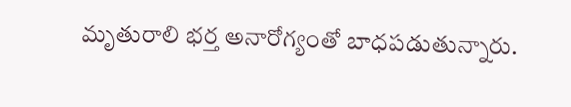మృతురాలి భర్త అనారోగ్యంతో బాధపడుతున్నారు.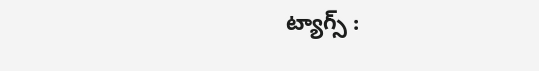ట్యాగ్స్ :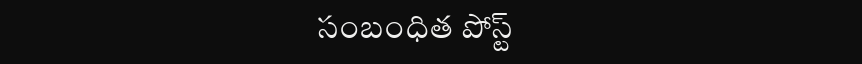సంబంధిత పోస్ట్